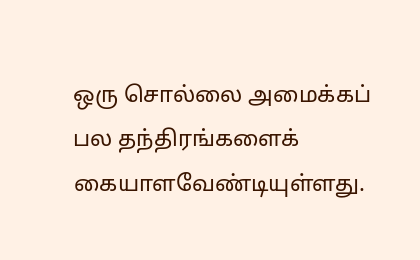ஒரு சொல்லை அமைக்கப் பல தந்திரங்களைக் கையாளவேண்டியுள்ளது.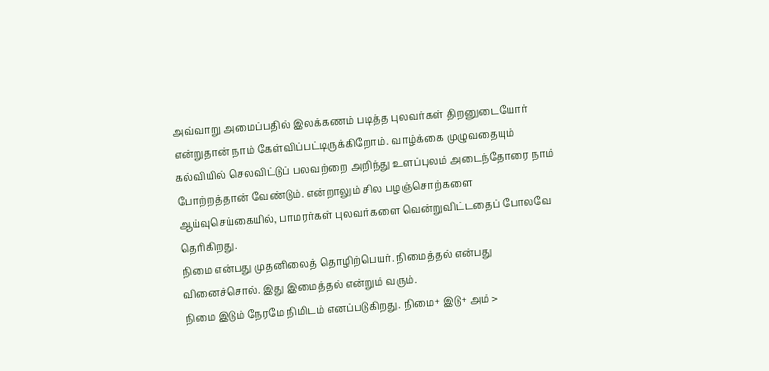அவ்வாறு அமைப்பதில் இலக்கணம் படித்த புலவர்கள் திறனுடையோர் என்றுதான் நாம் கேள்விப்பட்டிருக்கிறோம். வாழ்க்கை முழுவதையும் கல்வியில் செலவிட்டுப் பலவற்றை அறிந்து உளப்புலம் அடைந்தோரை நாம் போற்றத்தான் வேண்டும். என்றாலும் சில பழஞ்சொற்களை ஆய்வுசெய்கையில், பாமரர்கள் புலவர்களை வென்றுவிட்டதைப் போலவே தெரிகிறது.
நிமை என்பது முதனிலைத் தொழிற்பெயர். நிமைத்தல் என்பது வினைச்சொல். இது இமைத்தல் என்றும் வரும்.
நிமை இடும் நேரமே நிமிடம் எனப்படுகிறது. நிமை+ இடு+ அம் >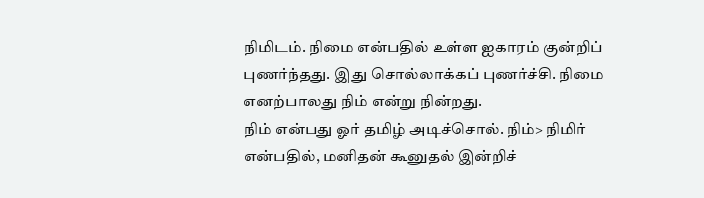நிமிடம். நிமை என்பதில் உள்ள ஐகாரம் குன்றிப் புணர்ந்தது. இது சொல்லாக்கப் புணர்ச்சி. நிமை எனற்பாலது நிம் என்று நின்றது.
நிம் என்பது ஓர் தமிழ் அடிச்சொல். நிம்> நிமிர் என்பதில், மனிதன் கூனுதல் இன்றிச்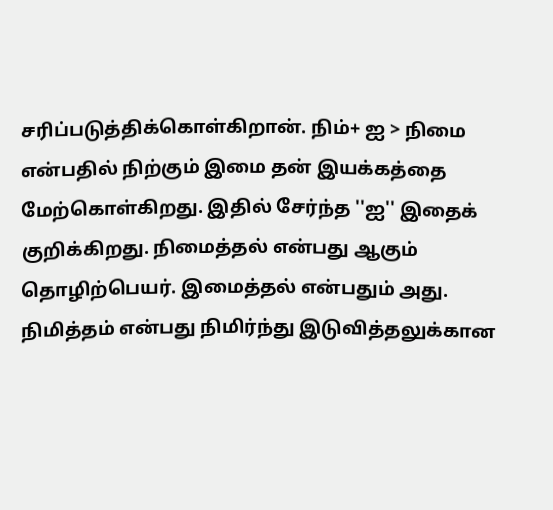சரிப்படுத்திக்கொள்கிறான். நிம்+ ஐ > நிமை என்பதில் நிற்கும் இமை தன் இயக்கத்தை மேற்கொள்கிறது. இதில் சேர்ந்த ''ஐ'' இதைக் குறிக்கிறது. நிமைத்தல் என்பது ஆகும் தொழிற்பெயர். இமைத்தல் என்பதும் அது.
நிமித்தம் என்பது நிமிர்ந்து இடுவித்தலுக்கான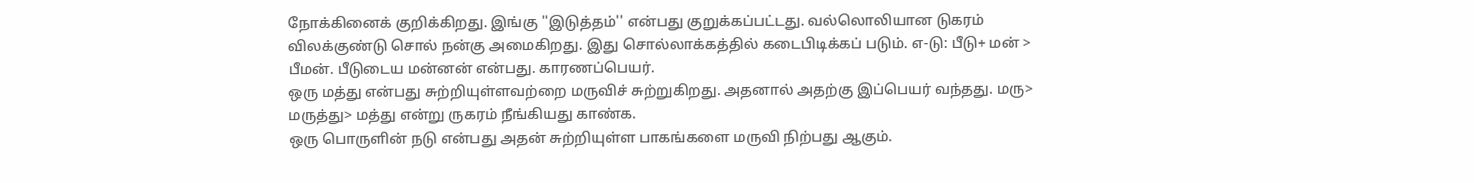நோக்கினைக் குறிக்கிறது. இங்கு ''இடுத்தம்'' என்பது குறுக்கப்பட்டது. வல்லொலியான டுகரம் விலக்குண்டு சொல் நன்கு அமைகிறது. இது சொல்லாக்கத்தில் கடைபிடிக்கப் படும். எ-டு: பீடு+ மன் > பீமன். பீடுடைய மன்னன் என்பது. காரணப்பெயர்.
ஒரு மத்து என்பது சுற்றியுள்ளவற்றை மருவிச் சுற்றுகிறது. அதனால் அதற்கு இப்பெயர் வந்தது. மரு> மருத்து> மத்து என்று ருகரம் நீங்கியது காண்க.
ஒரு பொருளின் நடு என்பது அதன் சுற்றியுள்ள பாகங்களை மருவி நிற்பது ஆகும்.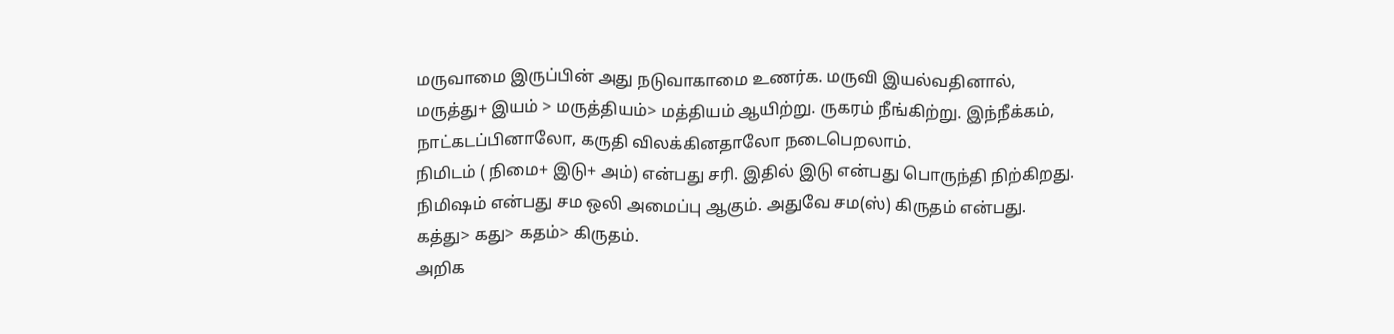மருவாமை இருப்பின் அது நடுவாகாமை உணர்க. மருவி இயல்வதினால், மருத்து+ இயம் > மருத்தியம்> மத்தியம் ஆயிற்று. ருகரம் நீங்கிற்று. இந்நீக்கம், நாட்கடப்பினாலோ, கருதி விலக்கினதாலோ நடைபெறலாம்.
நிமிடம் ( நிமை+ இடு+ அம்) என்பது சரி. இதில் இடு என்பது பொருந்தி நிற்கிறது. நிமிஷம் என்பது சம ஒலி அமைப்பு ஆகும். அதுவே சம(ஸ்) கிருதம் என்பது. கத்து> கது> கதம்> கிருதம்.
அறிக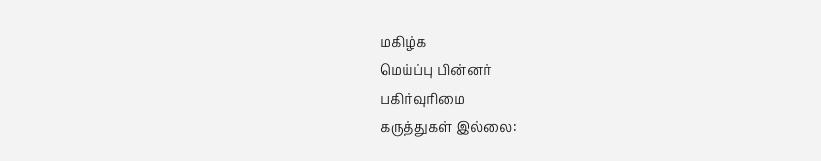மகிழ்க
மெய்ப்பு பின்னர்
பகிர்வுரிமை
கருத்துகள் இல்லை: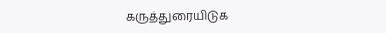கருத்துரையிடுக